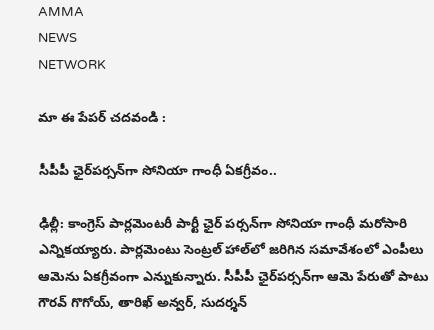AMMA
NEWS
NETWORK

మా ఈ పేపర్ చదవండి :

సీపీపీ ఛైర్‌పర్సన్‌గా సోనియా గాంధీ ఏకగ్రీవం..

ఢిల్లీ: కాంగ్రెస్ పార్లమెంటరీ పార్టీ ఛైర్ పర్సన్‌గా సోనియా గాంధీ మరోసారి ఎన్నికయ్యారు. పార్లమెంటు సెంట్రల్ హాల్‌లో జరిగిన సమావేశంలో ఎంపీలు ఆమెను ఏకగ్రీవంగా ఎన్నుకున్నారు. సీపీపీ ఛైర్‌పర్సన్‌గా ఆమె పేరుతో పాటు గౌరవ్ గొగోయ్, తారిఖ్ అన్వర్, సుదర్శన్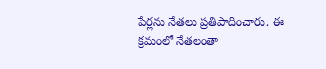పేర్లను నేతలు ప్రతిపాదించారు. ఈ క్రమంలో నేతలంతా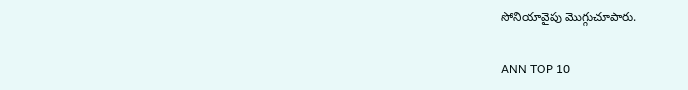సోనియావైపు మొగ్గుచూపారు.

ANN TOP 10